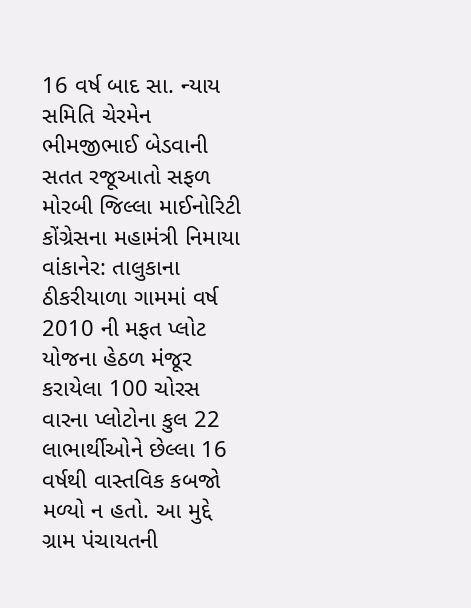16 વર્ષ બાદ સા. ન્યાય સમિતિ ચેરમેન ભીમજીભાઈ બેડવાની સતત રજૂઆતો સફળ
મોરબી જિલ્લા માઈનોરિટી કોંગ્રેસના મહામંત્રી નિમાયા
વાંકાનેર: તાલુકાના ઠીકરીયાળા ગામમાં વર્ષ 2010 ની મફત પ્લોટ યોજના હેઠળ મંજૂર કરાયેલા 100 ચોરસ વારના પ્લોટોના કુલ 22 લાભાર્થીઓને છેલ્લા 16 વર્ષથી વાસ્તવિક કબજો મળ્યો ન હતો. આ મુદ્દે ગ્રામ પંચાયતની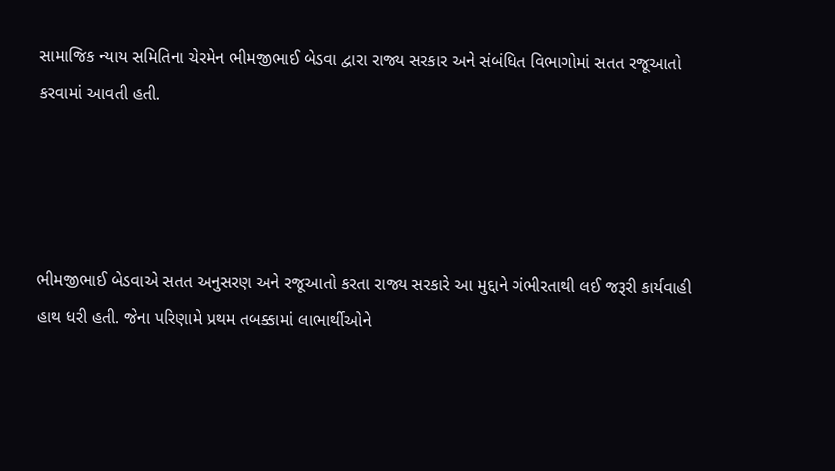સામાજિક ન્યાય સમિતિના ચેરમેન ભીમજીભાઈ બેડવા દ્વારા રાજ્ય સરકાર અને સંબંધિત વિભાગોમાં સતત રજૂઆતો કરવામાં આવતી હતી.




ભીમજીભાઈ બેડવાએ સતત અનુસરણ અને રજૂઆતો કરતા રાજ્ય સરકારે આ મુદ્દાને ગંભીરતાથી લઈ જરૂરી કાર્યવાહી હાથ ધરી હતી. જેના પરિણામે પ્રથમ તબક્કામાં લાભાર્થીઓને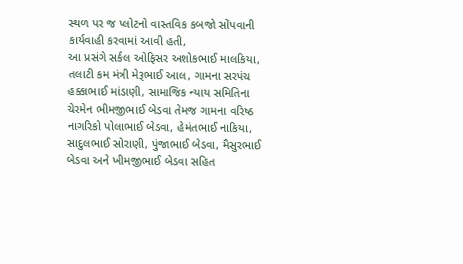સ્થળ પર જ પ્લોટનો વાસ્તવિક કબજો સોંપવાની કાર્યવાહી કરવામાં આવી હતી,
આ પ્રસંગે સર્કલ ઓફિસર અશોકભાઈ માલકિયા, તલાટી કમ મંત્રી મેરૂભાઈ આલ, ગામના સરપંચ હક્કાભાઈ માંડાણી, સામાજિક ન્યાય સમિતિના ચેરમેન ભીમજીભાઈ બેડવા તેમજ ગામના વરિષ્ઠ નાગરિકો પોલાભાઈ બેડવા, હેમંતભાઈ નાકિયા, સાદુલભાઈ સોરાણી, પુંજાભાઈ બેડવા, મૈસુરભાઈ બેડવા અને ખીમજીભાઈ બેડવા સહિત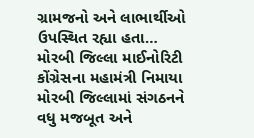ગ્રામજનો અને લાભાર્થીઓ ઉપસ્થિત રહ્યા હતા…
મોરબી જિલ્લા માઈનોરિટી કોંગ્રેસના મહામંત્રી નિમાયા
મોરબી જિલ્લામાં સંગઠનને વધુ મજબૂત અને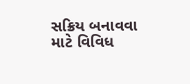સક્રિય બનાવવા માટે વિવિધ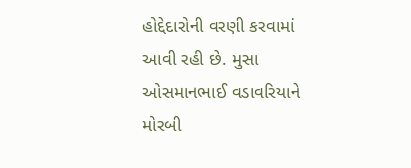હોદ્દેદારોની વરણી કરવામાં આવી રહી છે. મુસા ઓસમાનભાઈ વડાવરિયાને મોરબી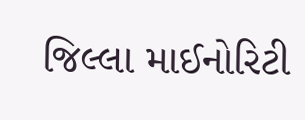જિલ્લા માઈનોરિટી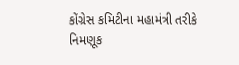કોંગ્રેસ કમિટીના મહામંત્રી તરીકે નિમણૂક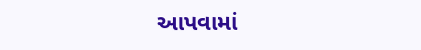આપવામાં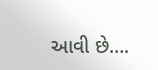આવી છે….